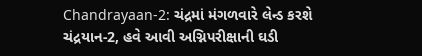Chandrayaan-2: ચંદ્રમાં મંગળવારે લેન્ડ કરશે ચંદ્રયાન-2, હવે આવી અગ્નિપરીક્ષાની ઘડી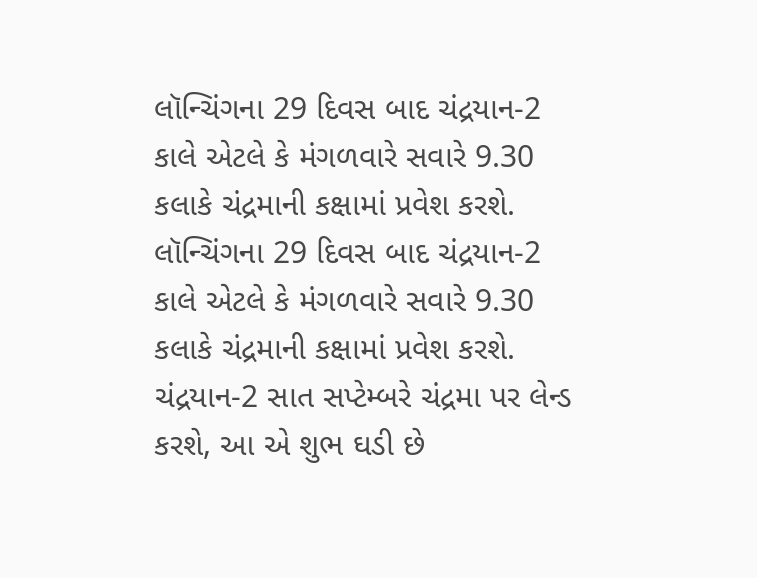લૉન્ચિંગના 29 દિવસ બાદ ચંદ્રયાન-2 કાલે એટલે કે મંગળવારે સવારે 9.30 કલાકે ચંદ્રમાની કક્ષામાં પ્રવેશ કરશે.
લૉન્ચિંગના 29 દિવસ બાદ ચંદ્રયાન-2 કાલે એટલે કે મંગળવારે સવારે 9.30 કલાકે ચંદ્રમાની કક્ષામાં પ્રવેશ કરશે. ચંદ્રયાન-2 સાત સપ્ટેમ્બરે ચંદ્રમા પર લેન્ડ કરશે, આ એ શુભ ઘડી છે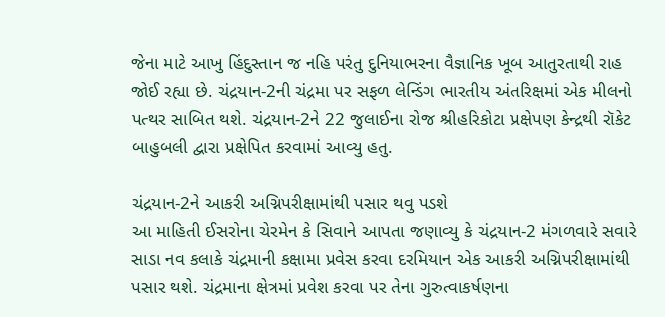જેના માટે આખુ હિંદુસ્તાન જ નહિ પરંતુ દુનિયાભરના વૈજ્ઞાનિક ખૂબ આતુરતાથી રાહ જોઈ રહ્યા છે. ચંદ્રયાન-2ની ચંદ્રમા પર સફળ લેન્ડિંગ ભારતીય અંતરિક્ષમાં એક મીલનો પત્થર સાબિત થશે. ચંદ્રયાન-2ને 22 જુલાઈના રોજ શ્રીહરિકોટા પ્રક્ષેપણ કેન્દ્રથી રૉકેટ બાહુબલી દ્વારા પ્રક્ષેપિત કરવામાં આવ્યુ હતુ.

ચંદ્રયાન-2ને આકરી અગ્નિપરીક્ષામાંથી પસાર થવુ પડશે
આ માહિતી ઈસરોના ચેરમેન કે સિવાને આપતા જણાવ્યુ કે ચંદ્રયાન-2 મંગળવારે સવારે સાડા નવ કલાકે ચંદ્રમાની કક્ષામા પ્રવેસ કરવા દરમિયાન એક આકરી અગ્નિપરીક્ષામાંથી પસાર થશે. ચંદ્રમાના ક્ષેત્રમાં પ્રવેશ કરવા પર તેના ગુરુત્વાકર્ષણના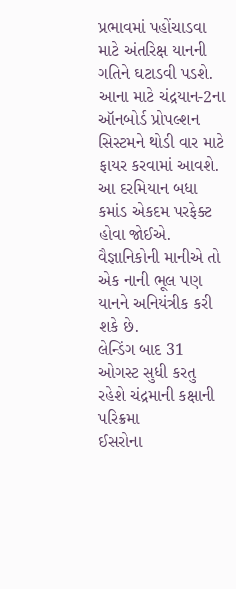પ્રભાવમાં પહોંચાડવા માટે અંતરિક્ષ યાનની ગતિને ઘટાડવી પડશે. આના માટે ચંદ્રયાન-2ના ઑનબોર્ડ પ્રોપલ્શન સિસ્ટમને થોડી વાર માટે ફાયર કરવામાં આવશે. આ દરમિયાન બધા કમાંડ એકદમ પરફેક્ટ હોવા જોઈએ. વૈજ્ઞાનિકોની માનીએ તો એક નાની ભૂલ પણ યાનને અનિયંત્રીક કરી શકે છે.
લેન્ડિંગ બાદ 31 ઓગસ્ટ સુધી કરતુ રહેશે ચંદ્રમાની કક્ષાની પરિક્રમા
ઈસરોના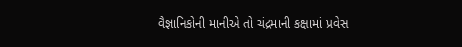વૈજ્ઞાનિકોની માનીએ તો ચંદ્રમાની કક્ષામાં પ્રવેસ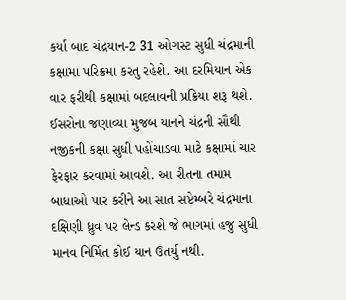કર્યા બાદ ચંદ્રયાન-2 31 ઓગસ્ટ સુધી ચંદ્રમાની કક્ષામા પરિક્રમા કરતુ રહેશે. આ દરમિયાન એક વાર ફરીથી કક્ષામાં બદલાવની પ્રક્રિયા શરૂ થશે. ઈસરોના જણાવ્યા મુજબ યાનને ચંદ્રની સૌથી નજીકની કક્ષા સુધી પહોંચાડવા માટે કક્ષામાં ચાર ફેરફાર કરવામાં આવશે. આ રીતના તમામ બાધાઓ પાર કરીને આ સાત સપ્ટેમ્બરે ચંદ્રમાના દક્ષિણી ધ્રુવ પર લેન્ડ કરશે જે ભાગમાં હજુ સુધી માનવ નિર્મિત કોઈ યાન ઉતર્યુ નથી.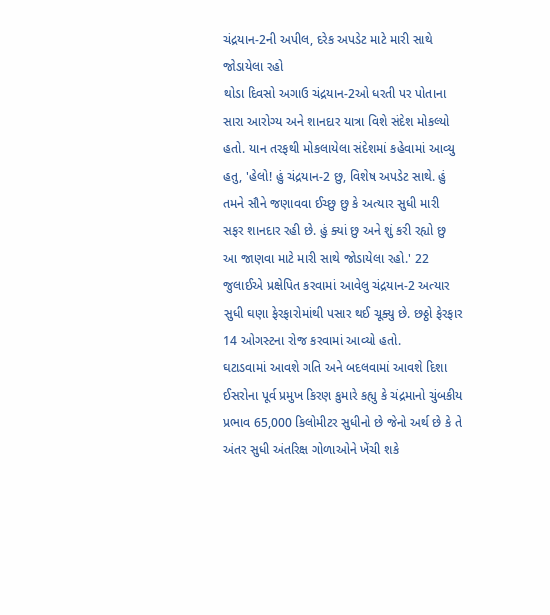ચંદ્રયાન-2ની અપીલ, દરેક અપડેટ માટે મારી સાથે જોડાયેલા રહો
થોડા દિવસો અગાઉ ચંદ્રયાન-2ઓ ધરતી પર પોતાના સારા આરોગ્ય અને શાનદાર યાત્રા વિશે સંદેશ મોકલ્યો હતો. યાન તરફથી મોકલાયેલા સંદેશમાં કહેવામાં આવ્યુ હતુ, 'હેલો! હું ચંદ્રયાન-2 છુ, વિશેષ અપડેટ સાથે. હું તમને સૌને જણાવવા ઈચ્છુ છુ કે અત્યાર સુધી મારી સફર શાનદાર રહી છે. હું ક્યાં છુ અને શું કરી રહ્યો છુ આ જાણવા માટે મારી સાથે જોડાયેલા રહો.' 22 જુલાઈએ પ્રક્ષેપિત કરવામાં આવેલુ ચંદ્રયાન-2 અત્યાર સુધી ઘણા ફેરફારોમાંથી પસાર થઈ ચૂક્યુ છે. છઠ્ઠો ફેરફાર 14 ઓગસ્ટના રોજ કરવામાં આવ્યો હતો.
ઘટાડવામાં આવશે ગતિ અને બદલવામાં આવશે દિશા
ઈસરોના પૂર્વ પ્રમુખ કિરણ કુમારે કહ્યુ કે ચંદ્રમાનો ચુંબકીય પ્રભાવ 65,000 કિલોમીટર સુધીનો છે જેનો અર્થ છે કે તે અંતર સુધી અંતરિક્ષ ગોળાઓને ખેંચી શકે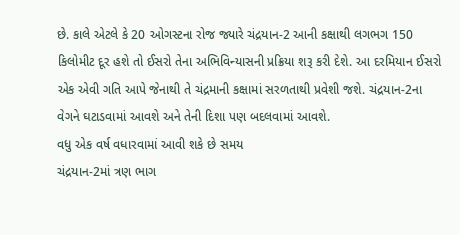છે. કાલે એટલે કે 20 ઓગસ્ટના રોજ જ્યારે ચંદ્રયાન-2 આની કક્ષાથી લગભગ 150 કિલોમીટ દૂર હશે તો ઈસરો તેના અભિવિન્યાસની પ્રક્રિયા શરૂ કરી દેશે. આ દરમિયાન ઈસરો એક એવી ગતિ આપે જેનાથી તે ચંદ્રમાની કક્ષામાં સરળતાથી પ્રવેશી જશે. ચંદ્રયાન-2ના વેગને ઘટાડવામાં આવશે અને તેની દિશા પણ બદલવામાં આવશે.
વધુ એક વર્ષ વધારવામાં આવી શકે છે સમય
ચંદ્રયાન-2માં ત્રણ ભાગ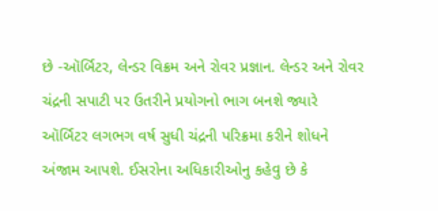છે -ઑર્બિટર, લેન્ડર વિક્રમ અને રોવર પ્રજ્ઞાન. લેન્ડર અને રોવર ચંદ્રની સપાટી પર ઉતરીને પ્રયોગનો ભાગ બનશે જ્યારે ઑર્બિટર લગભગ વર્ષ સુધી ચંદ્રની પરિક્રમા કરીને શોધને અંજામ આપશે. ઈસરોના અધિકારીઓનુ કહેવુ છે કે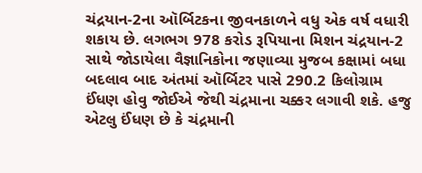ચંદ્રયાન-2ના ઑર્બિટકના જીવનકાળને વધુ એક વર્ષ વધારી શકાય છે. લગભગ 978 કરોડ રૂપિયાના મિશન ચંદ્રયાન-2 સાથે જોડાયેલા વૈજ્ઞાનિકોના જણાવ્યા મુજબ કક્ષામાં બધા બદલાવ બાદ અંતમાં ઑર્બિટર પાસે 290.2 કિલોગ્રામ ઈંધણ હોવુ જોઈએ જેથી ચંદ્રમાના ચક્કર લગાવી શકે. હજુ એટલુ ઈંધણ છે કે ચંદ્રમાની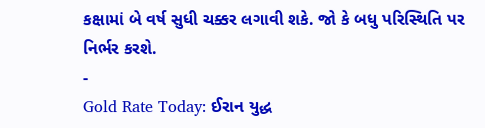કક્ષામાં બે વર્ષ સુધી ચક્કર લગાવી શકે. જો કે બધુ પરિસ્થિતિ પર નિર્ભર કરશે.
-
Gold Rate Today: ઈરાન યુદ્ધ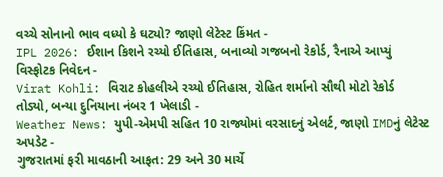વચ્ચે સોનાનો ભાવ વધ્યો કે ઘટ્યો? જાણો લેટેસ્ટ કિંમત -
IPL 2026: ઈશાન કિશને રચ્યો ઈતિહાસ, બનાવ્યો ગજબનો રેકોર્ડ, રૈનાએ આપ્યું વિસ્ફોટક નિવેદન -
Virat Kohli: વિરાટ કોહલીએ રચ્યો ઈતિહાસ, રોહિત શર્માનો સૌથી મોટો રેકોર્ડ તોડ્યો, બન્યા દુનિયાના નંબર 1 ખેલાડી -
Weather News: યુપી-એમપી સહિત 10 રાજ્યોમાં વરસાદનું એલર્ટ, જાણો IMDનું લેટેસ્ટ અપડેટ -
ગુજરાતમાં ફરી માવઠાની આફત: 29 અને 30 માર્ચે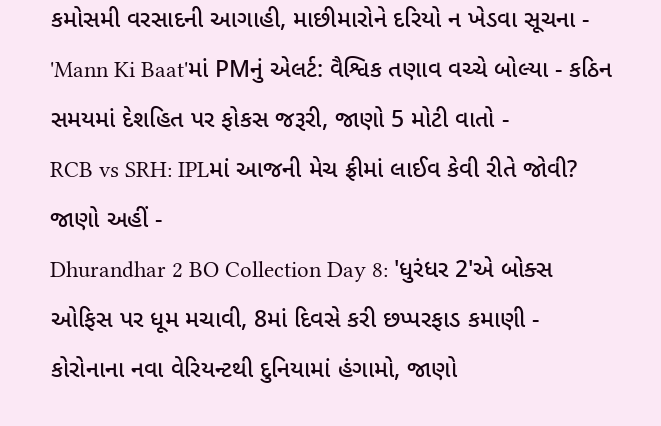કમોસમી વરસાદની આગાહી, માછીમારોને દરિયો ન ખેડવા સૂચના -
'Mann Ki Baat'માં PMનું એલર્ટ: વૈશ્વિક તણાવ વચ્ચે બોલ્યા - કઠિન સમયમાં દેશહિત પર ફોકસ જરૂરી, જાણો 5 મોટી વાતો -
RCB vs SRH: IPLમાં આજની મેચ ફ્રીમાં લાઈવ કેવી રીતે જોવી? જાણો અહીં -
Dhurandhar 2 BO Collection Day 8: 'ધુરંધર 2'એ બોક્સ ઓફિસ પર ધૂમ મચાવી, 8માં દિવસે કરી છપ્પરફાડ કમાણી -
કોરોનાના નવા વેરિયન્ટથી દુનિયામાં હંગામો, જાણો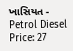ખાસિયત -
Petrol Diesel Price: 27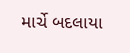માર્ચે બદલાયા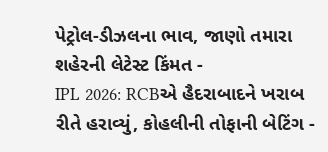પેટ્રોલ-ડીઝલના ભાવ, જાણો તમારા શહેરની લેટેસ્ટ કિંમત -
IPL 2026: RCBએ હૈદરાબાદને ખરાબ રીતે હરાવ્યું, કોહલીની તોફાની બેટિંગ -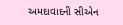અમદાવાદની સીએન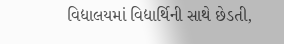વિદ્યાલયમાં વિદ્યાર્થિની સાથે છેડતી,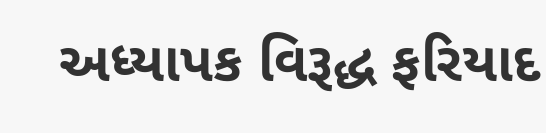અધ્યાપક વિરૂદ્ધ ફરિયાદ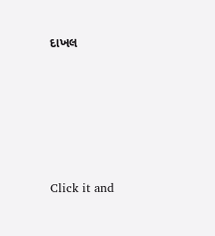દાખલ










Click it and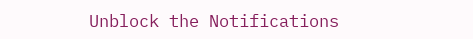Unblock the Notifications